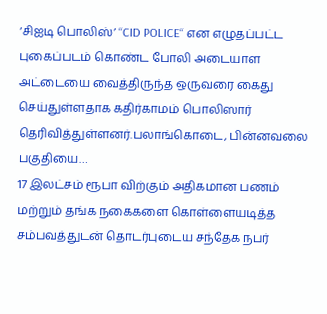‘சிஐடி பொலிஸ்’ ‘‘CID POLICE‘‘ என எழுதப்பட்ட புகைப்படம் கொண்ட போலி அடையாள அட்டையை வைத்திருந்த ஒருவரை கைது செய்துள்ளதாக கதிர்காமம் பொலிஸார் தெரிவித்துள்ளனர்.பலாங்கொடை, பின்னவலை பகுதியை…
17 இலட்சம் ரூபா விற்கும் அதிகமான பணம் மற்றும் தங்க நகைகளை கொள்ளையடித்த சம்பவத்துடன் தொடர்புடைய சந்தேக நபர்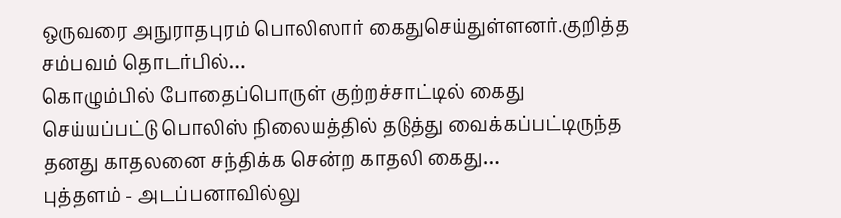ஒருவரை அநுராதபுரம் பொலிஸார் கைதுசெய்துள்ளனர்.குறித்த சம்பவம் தொடர்பில்…
கொழும்பில் போதைப்பொருள் குற்றச்சாட்டில் கைது செய்யப்பட்டு பொலிஸ் நிலையத்தில் தடுத்து வைக்கப்பட்டிருந்த தனது காதலனை சந்திக்க சென்ற காதலி கைது…
புத்தளம் - அடப்பனாவில்லு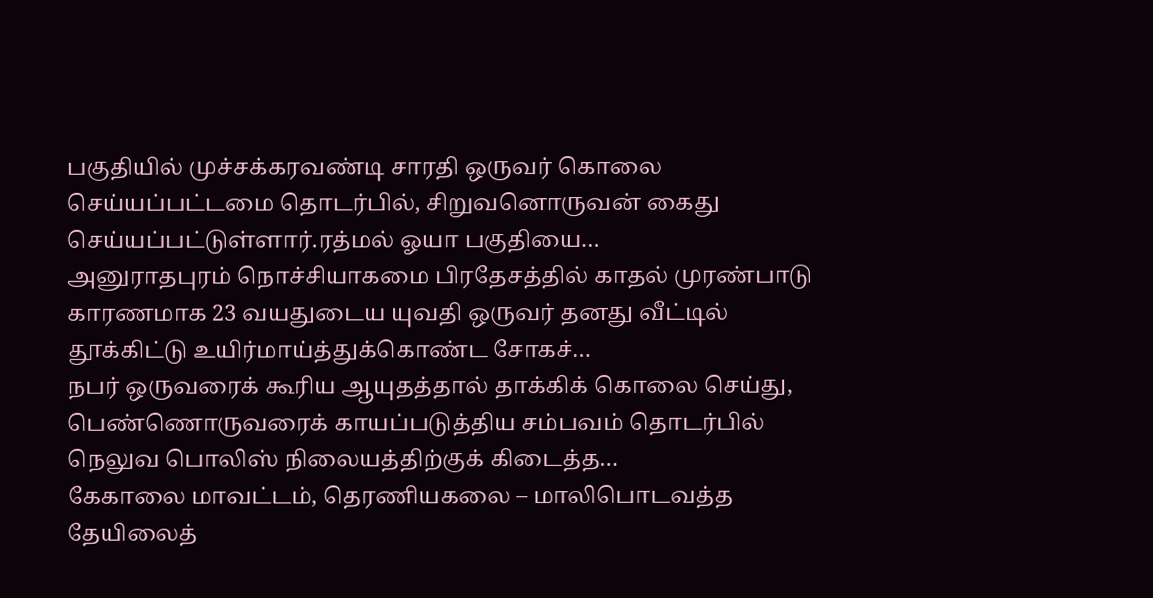பகுதியில் முச்சக்கரவண்டி சாரதி ஒருவர் கொலை செய்யப்பட்டமை தொடர்பில், சிறுவனொருவன் கைது செய்யப்பட்டுள்ளார்.ரத்மல் ஓயா பகுதியை…
அனுராதபுரம் நொச்சியாகமை பிரதேசத்தில் காதல் முரண்பாடு காரணமாக 23 வயதுடைய யுவதி ஒருவர் தனது வீட்டில் தூக்கிட்டு உயிர்மாய்த்துக்கொண்ட சோகச்…
நபர் ஒருவரைக் கூரிய ஆயுதத்தால் தாக்கிக் கொலை செய்து, பெண்ணொருவரைக் காயப்படுத்திய சம்பவம் தொடர்பில் நெலுவ பொலிஸ் நிலையத்திற்குக் கிடைத்த…
கேகாலை மாவட்டம், தெரணியகலை – மாலிபொடவத்த தேயிலைத்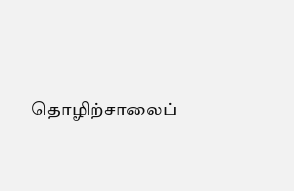தொழிற்சாலைப்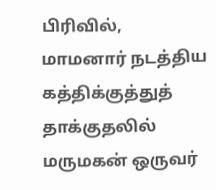பிரிவில், மாமனார் நடத்திய கத்திக்குத்துத் தாக்குதலில் மருமகன் ஒருவர்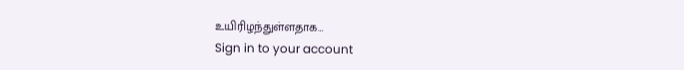உயிரிழந்துள்ளதாக…
Sign in to your account